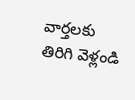వార్తలకు తిరిగి వెళ్లండి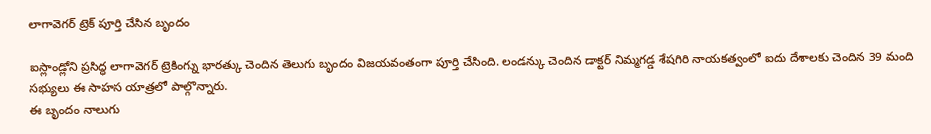లాగావెగర్ ట్రెక్ పూర్తి చేసిన బృందం

ఐస్లాండ్లోని ప్రసిద్ధ లాగావెగర్ ట్రెకింగ్ను భారత్కు చెందిన తెలుగు బృందం విజయవంతంగా పూర్తి చేసింది. లండన్కు చెందిన డాక్టర్ నిమ్మగడ్డ శేషగిరి నాయకత్వంలో ఐదు దేశాలకు చెందిన 39 మంది సభ్యులు ఈ సాహస యాత్రలో పాల్గొన్నారు.
ఈ బృందం నాలుగు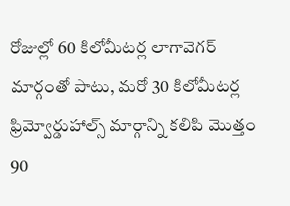రోజుల్లో 60 కిలోమీటర్ల లాగావెగర్ మార్గంతో పాటు, మరో 30 కిలోమీటర్ల ఫ్రిమ్వోర్డుహాల్స్ మార్గాన్ని కలిపి మొత్తం 90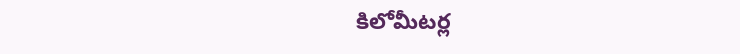కిలోమీటర్ల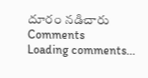దూరం నడిచారు
Comments
Loading comments...